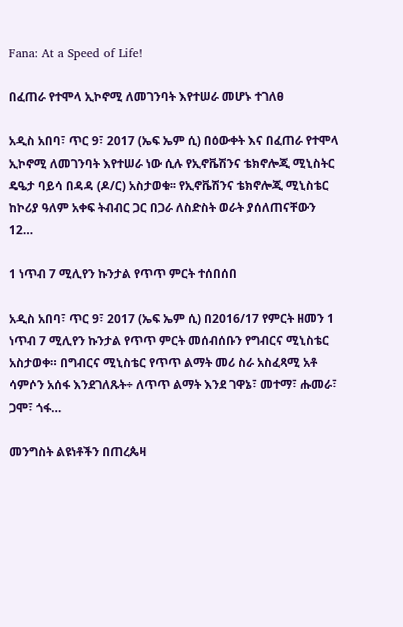Fana: At a Speed of Life!

በፈጠራ የተሞላ ኢኮኖሚ ለመገንባት እየተሠራ መሆኑ ተገለፀ

አዲስ አበባ፣ ጥር 9፣ 2017 (ኤፍ ኤም ሲ) በዕውቀት እና በፈጠራ የተሞላ ኢኮኖሚ ለመገንባት እየተሠራ ነው ሲሉ የኢኖቬሽንና ቴክኖሎጂ ሚኒስትር ዴዔታ ባይሳ በዳዳ (ዶ/ር) አስታወቁ፡፡ የኢኖቬሽንና ቴክኖሎጂ ሚኒስቴር ከኮሪያ ዓለም አቀፍ ትብብር ጋር በጋራ ለስድስት ወራት ያሰለጠናቸውን 12…

1 ነጥብ 7 ሚሊየን ኩንታል የጥጥ ምርት ተሰበሰበ

አዲስ አበባ፣ ጥር 9፣ 2017 (ኤፍ ኤም ሲ) በ2016/17 የምርት ዘመን 1 ነጥብ 7 ሚሊየን ኩንታል የጥጥ ምርት መሰብሰቡን የግብርና ሚኒስቴር አስታወቀ። በግብርና ሚኒስቴር የጥጥ ልማት መሪ ስራ አስፈጻሚ አቶ ሳምሶን አሰፋ እንደገለጹት÷ ለጥጥ ልማት እንደ ገዋኔ፣ መተማ፣ ሑመራ፣ ጋሞ፣ ጎፋ…

መንግስት ልዩነቶችን በጠረጴዛ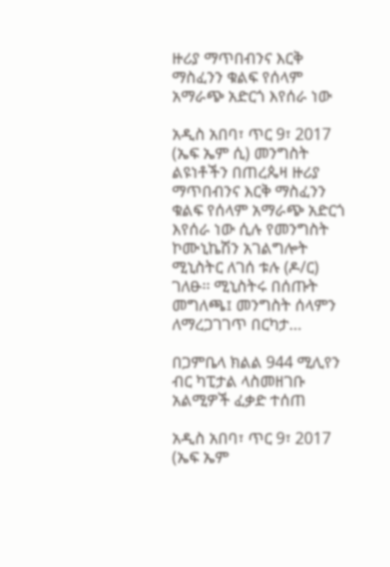ዙሪያ ማጥበብንና እርቅ ማስፈንን ቁልፍ የሰላም አማራጭ አድርጎ እየሰራ ነው

አዲስ አበባ፣ ጥር 9፣ 2017 (ኤፍ ኤም ሲ) መንግስት ልዩነቶችን በጠረጴዛ ዙሪያ ማጥበብንና እርቅ ማስፈንን ቁልፍ የሰላም አማራጭ አድርጎ እየሰራ ነው ሲሉ የመንግስት ኮሙኒኬሽን አገልግሎት ሚኒስትር ለገሰ ቱሉ (ዶ/ር) ገለፁ፡፡ ሚኒስትሩ በሰጡት መግለጫ፤ መንግስት ሰላምን ለማረጋገገጥ በርካታ…

በጋምቤላ ክልል 944 ሚሊየን ብር ካፒታል ላስመዘገቡ አልሚዎች ፈቃድ ተሰጠ

አዲስ አበባ፣ ጥር 9፣ 2017 (ኤፍ ኤም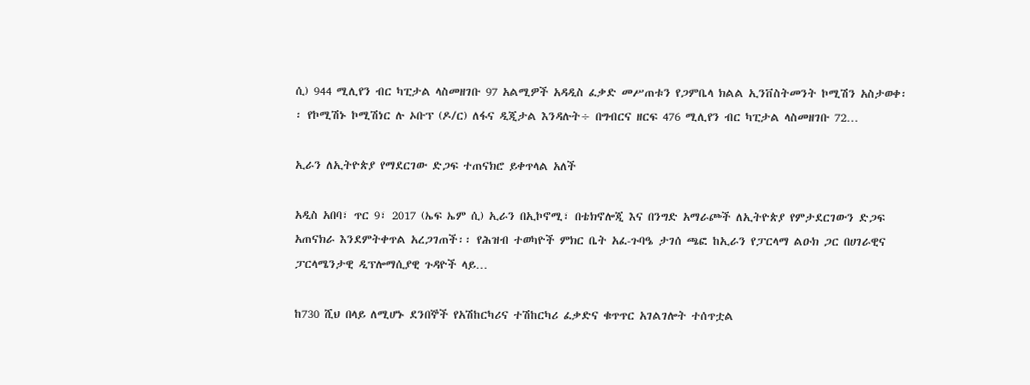ሲ) 944 ሚሊየን ብር ካፒታል ላስመዘገቡ 97 አልሚዎች አዳዲስ ፈቃድ መሥጠቱን የጋምቤላ ክልል ኢንቨስትመንት ኮሚሽን አስታወቀ፡፡ የኮሚሽኑ ኮሚሽነር ሉ ኦቡፕ (ዶ/ር) ለፋና ዲጂታል እንዳሉት÷ በግብርና ዘርፍ 476 ሚሊየን ብር ካፒታል ላስመዘገቡ 72…

ኢራን ለኢትዮጵያ የማደርገው ድጋፍ ተጠናክሮ ይቀጥላል አለች

አዲስ አበባ፣ ጥር 9፣ 2017 (ኤፍ ኤም ሲ) ኢራን በኢኮኖሚ፣ በቴክኖሎጂ እና በንግድ አማራጮች ለኢትዮጵያ የምታደርገውን ድጋፍ አጠናክራ እንደምትቀጥል አረጋገጠች፡፡ የሕዝብ ተወካዮች ምክር ቤት አፈ-ጉባዔ ታገሰ ጫፎ ከኢራን የፓርላማ ልዑክ ጋር በሀገራዊና ፓርላሜንታዊ ዲፕሎማሲያዊ ጉዳዮች ላይ…

ከ730 ሺህ በላይ ለሚሆኑ ደንበኞች የአሽከርካሪና ተሽከርካሪ ፈቃድና ቁጥጥር አገልገሎት ተሰጥቷል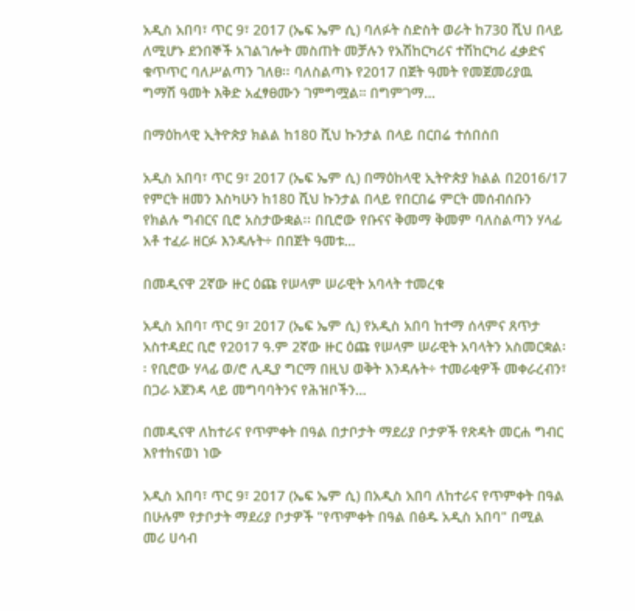አዲስ አበባ፣ ጥር 9፣ 2017 (ኤፍ ኤም ሲ) ባለፉት ስድስት ወራት ከ730 ሺህ በላይ ለሚሆኑ ደንበኞች አገልገሎት መስጠት መቻሉን የአሽከርካሪና ተሽከርካሪ ፈቃድና ቁጥጥር ባለሥልጣን ገለፀ፡፡ ባለስልጣኑ የ2017 በጀት ዓመት የመጀመሪያዉ ግማሽ ዓመት እቅድ አፈፃፀሙን ገምግሟል። በግምገማ…

በማዕከላዊ ኢትዮጵያ ክልል ከ180 ሺህ ኩንታል በላይ በርበሬ ተሰበሰበ

አዲስ አበባ፣ ጥር 9፣ 2017 (ኤፍ ኤም ሲ) በማዕከላዊ ኢትዮጵያ ክልል በ2016/17 የምርት ዘመን እስካሁን ከ180 ሺህ ኩንታል በላይ የበርበሬ ምርት መሰብሰቡን የክልሉ ግብርና ቢሮ አስታውቋል፡፡ በቢሮው የቡናና ቅመማ ቅመም ባለስልጣን ሃላፊ አቶ ተፈራ ዘርፉ እንዳሉት÷ በበጀት ዓመቱ…

በመዲናዋ 2ኛው ዙር ዕጩ የሠላም ሠራዊት አባላት ተመረቁ

አዲስ አበባ፣ ጥር 9፣ 2017 (ኤፍ ኤም ሲ) የአዲስ አበባ ከተማ ሰላምና ጸጥታ አስተዳደር ቢሮ የ2017 ዓ.ም 2ኛው ዙር ዕጩ የሠላም ሠራዊት አባላትን አስመርቋል፡፡ የቢሮው ሃላፊ ወ/ሮ ሊዲያ ግርማ በዚህ ወቅት እንዳሉት÷ ተመራቂዎች መቀራረብን፣ በጋራ አጀንዳ ላይ መግባባትንና የሕዝቦችን…

በመዲናዋ ለከተራና የጥምቀት በዓል በታቦታት ማደሪያ ቦታዎች የጽዳት መርሐ ግብር እየተከናወነ ነው

አዲስ አበባ፣ ጥር 9፣ 2017 (ኤፍ ኤም ሲ) በአዲስ አበባ ለከተራና የጥምቀት በዓል በሁሉም የታቦታት ማደሪያ ቦታዎች "የጥምቀት በዓል በፅዱ አዲስ አበባ" በሚል መሪ ሀሳብ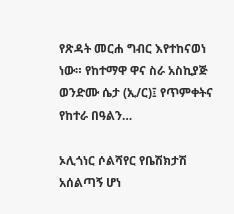የጽዳት መርሐ ግብር እየተከናወነ ነው። የከተማዋ ዋና ስራ አስኪያጅ ወንድሙ ሴታ (ኢ/ር)፤ የጥምቀትና የከተራ በዓልን…

ኦሊጎነር ሶልሻየር የቤሽክታሽ አሰልጣኝ ሆነ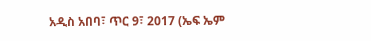አዲስ አበባ፣ ጥር 9፣ 2017 (ኤፍ ኤም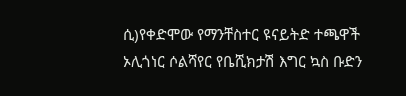ሲ)የቀድሞው የማንቸስተር ዩናይትድ ተጫዋች ኦሊጎነር ሶልሻየር የቤሺክታሽ እግር ኳስ ቡድን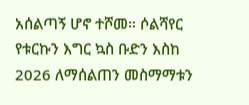አሰልጣኝ ሆኖ ተሾመ። ሶልሻየር የቱርኩን እግር ኳስ ቡድን እስከ 2026 ለማሰልጠን መስማማቱን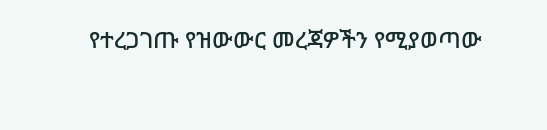የተረጋገጡ የዝውውር መረጃዎችን የሚያወጣው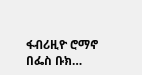ፋብሪዚዮ ሮማኖ በፌስ ቡክ…